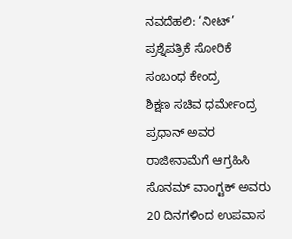ನವದೆಹಲಿ: ‘ನೀಟ್’ ಪ್ರಶ್ನೆಪತ್ರಿಕೆ ಸೋರಿಕೆ ಸಂಬಂಧ ಕೇಂದ್ರ
ಶಿಕ್ಷಣ ಸಚಿವ ಧರ್ಮೇಂದ್ರ ಪ್ರಧಾನ್ ಅವರ ರಾಜೀನಾಮೆಗೆ ಆಗ್ರಹಿಸಿ ಸೊನಮ್ ವಾಂಗ್ಟಕ್ ಅವರು 20 ದಿನಗಳಿಂದ ಉಪವಾಸ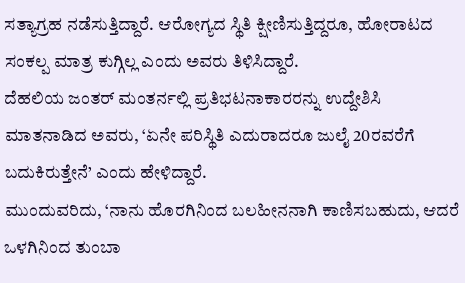ಸತ್ಯಾಗ್ರಹ ನಡೆಸುತ್ತಿದ್ದಾರೆ. ಆರೋಗ್ಯದ ಸ್ಥಿತಿ ಕ್ಷೀಣಿಸುತ್ತಿದ್ದರೂ, ಹೋರಾಟದ ಸಂಕಲ್ಪ ಮಾತ್ರ ಕುಗ್ಗಿಲ್ಲ ಎಂದು ಅವರು ತಿಳಿಸಿದ್ದಾರೆ.
ದೆಹಲಿಯ ಜಂತರ್ ಮಂತರ್ನಲ್ಲಿ ಪ್ರತಿಭಟನಾಕಾರರನ್ನು ಉದ್ದೇಶಿಸಿ ಮಾತನಾಡಿದ ಅವರು, ‘ಏನೇ ಪರಿಸ್ಥಿತಿ ಎದುರಾದರೂ ಜುಲೈ 20ರವರೆಗೆ ಬದುಕಿರುತ್ತೇನೆ’ ಎಂದು ಹೇಳಿದ್ದಾರೆ.
ಮುಂದುವರಿದು, ‘ನಾನು ಹೊರಗಿನಿಂದ ಬಲಹೀನನಾಗಿ ಕಾಣಿಸಬಹುದು, ಆದರೆ ಒಳಗಿನಿಂದ ತುಂಬಾ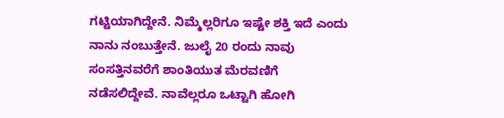ಗಟ್ಟಿಯಾಗಿದ್ದೇನೆ. ನಿಮ್ಮೆಲ್ಲರಿಗೂ ಇಷ್ಟೇ ಶಕ್ತಿ ಇದೆ ಎಂದು ನಾನು ನಂಬುತ್ತೇನೆ. ಜುಲೈ 20 ರಂದು ನಾವು ಸಂಸತ್ತಿನವರೆಗೆ ಶಾಂತಿಯುತ ಮೆರವಣಿಗೆ ನಡೆಸಲಿದ್ದೇವೆ. ನಾವೆಲ್ಲರೂ ಒಟ್ಟಾಗಿ ಹೋಗಿ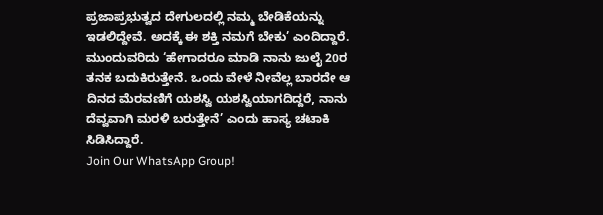ಪ್ರಜಾಪ್ರಭುತ್ವದ ದೇಗುಲದಲ್ಲಿ ನಮ್ಮ ಬೇಡಿಕೆಯನ್ನು ಇಡಲಿದ್ದೇವೆ. ಅದಕ್ಕೆ ಈ ಶಕ್ತಿ ನಮಗೆ ಬೇಕು’ ಎಂದಿದ್ದಾರೆ.
ಮುಂದುವರಿದು ‘ಹೇಗಾದರೂ ಮಾಡಿ ನಾನು ಜುಲೈ 20ರ ತನಕ ಬದುಕಿರುತ್ತೇನೆ. ಒಂದು ವೇಳೆ ನೀವೆಲ್ಲ ಬಾರದೇ ಆ ದಿನದ ಮೆರವಣಿಗೆ ಯಶಸ್ವಿ ಯಶಸ್ವಿಯಾಗದಿದ್ದರೆ, ನಾನು ದೆವ್ವವಾಗಿ ಮರಳಿ ಬರುತ್ತೇನೆ’ ಎಂದು ಹಾಸ್ಯ ಚಟಾಕಿ ಸಿಡಿಸಿದ್ದಾರೆ.
Join Our WhatsApp Group!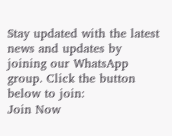Stay updated with the latest news and updates by joining our WhatsApp group. Click the button below to join:
Join Now